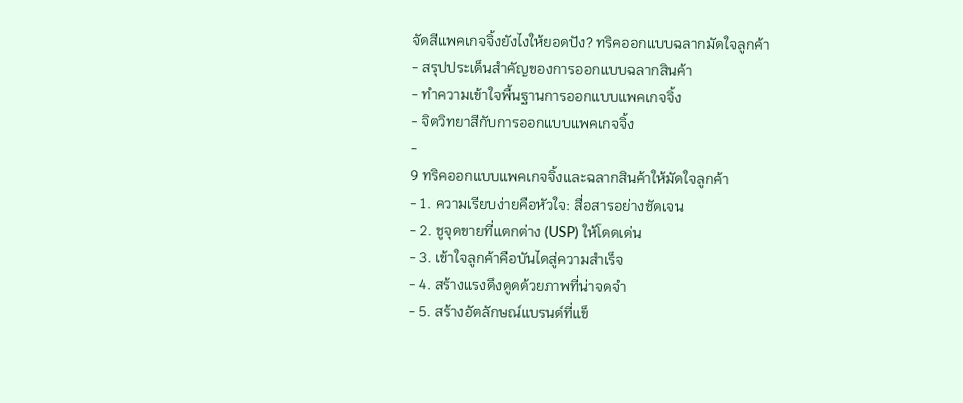จัดสีแพคเกจจิ้งยังไงให้ยอดปัง? ทริคออกแบบฉลากมัดใจลูกค้า
- สรุปประเด็นสำคัญของการออกแบบฉลากสินค้า
- ทำความเข้าใจพื้นฐานการออกแบบแพคเกจจิ้ง
- จิตวิทยาสีกับการออกแบบแพคเกจจิ้ง
-
9 ทริคออกแบบแพคเกจจิ้งและฉลากสินค้าให้มัดใจลูกค้า
- 1. ความเรียบง่ายคือหัวใจ: สื่อสารอย่างชัดเจน
- 2. ชูจุดขายที่แตกต่าง (USP) ให้โดดเด่น
- 3. เข้าใจลูกค้าคือบันไดสู่ความสำเร็จ
- 4. สร้างแรงดึงดูดด้วยภาพที่น่าจดจำ
- 5. สร้างอัตลักษณ์แบรนด์ที่แข็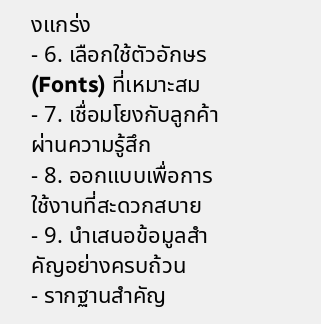งแกร่ง
- 6. เลือกใช้ตัวอักษร (Fonts) ที่เหมาะสม
- 7. เชื่อมโยงกับลูกค้าผ่านความรู้สึก
- 8. ออกแบบเพื่อการใช้งานที่สะดวกสบาย
- 9. นำเสนอข้อมูลสำคัญอย่างครบถ้วน
- รากฐานสำคัญ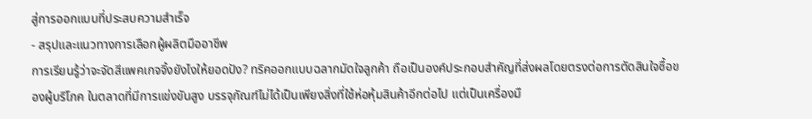สู่การออกแบบที่ประสบความสำเร็จ
- สรุปและแนวทางการเลือกผู้ผลิตมืออาชีพ
การเรียนรู้ว่าจะจัดสีแพคเกจจิ้งยังไงให้ยอดปัง? ทริคออกแบบฉลากมัดใจลูกค้า ถือเป็นองค์ประกอบสำคัญที่ส่งผลโดยตรงต่อการตัดสินใจซื้อของผู้บริโภค ในตลาดที่มีการแข่งขันสูง บรรจุภัณฑ์ไม่ได้เป็นเพียงสิ่งที่ใช้ห่อหุ้มสินค้าอีกต่อไป แต่เป็นเครื่องมื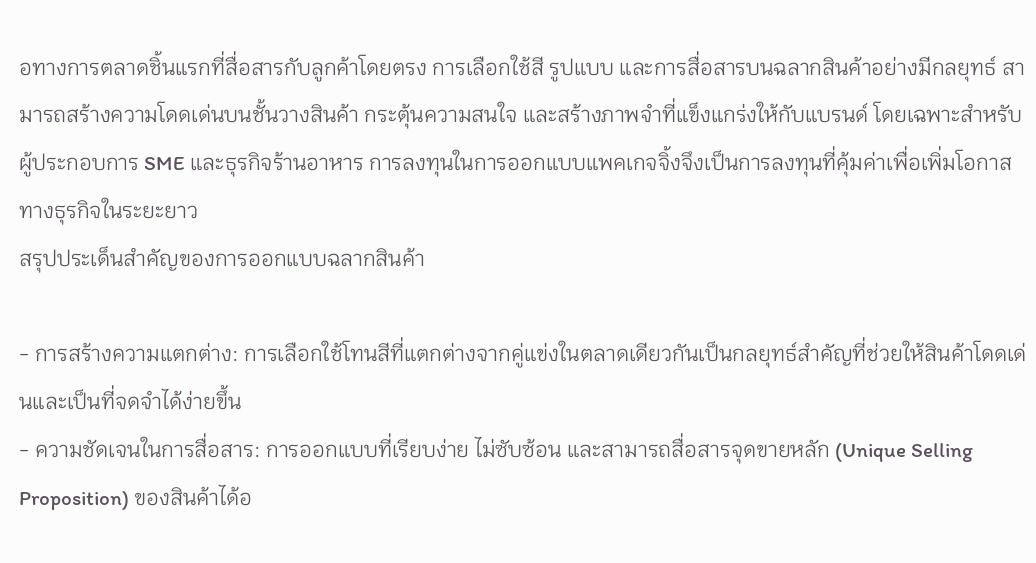อทางการตลาดชิ้นแรกที่สื่อสารกับลูกค้าโดยตรง การเลือกใช้สี รูปแบบ และการสื่อสารบนฉลากสินค้าอย่างมีกลยุทธ์ สามารถสร้างความโดดเด่นบนชั้นวางสินค้า กระตุ้นความสนใจ และสร้างภาพจำที่แข็งแกร่งให้กับแบรนด์ โดยเฉพาะสำหรับผู้ประกอบการ SME และธุรกิจร้านอาหาร การลงทุนในการออกแบบแพคเกจจิ้งจึงเป็นการลงทุนที่คุ้มค่าเพื่อเพิ่มโอกาสทางธุรกิจในระยะยาว
สรุปประเด็นสำคัญของการออกแบบฉลากสินค้า

- การสร้างความแตกต่าง: การเลือกใช้โทนสีที่แตกต่างจากคู่แข่งในตลาดเดียวกันเป็นกลยุทธ์สำคัญที่ช่วยให้สินค้าโดดเด่นและเป็นที่จดจำได้ง่ายขึ้น
- ความชัดเจนในการสื่อสาร: การออกแบบที่เรียบง่าย ไม่ซับซ้อน และสามารถสื่อสารจุดขายหลัก (Unique Selling Proposition) ของสินค้าได้อ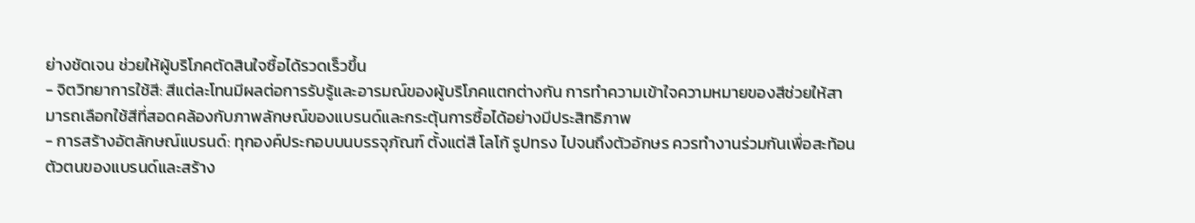ย่างชัดเจน ช่วยให้ผู้บริโภคตัดสินใจซื้อได้รวดเร็วขึ้น
- จิตวิทยาการใช้สี: สีแต่ละโทนมีผลต่อการรับรู้และอารมณ์ของผู้บริโภคแตกต่างกัน การทำความเข้าใจความหมายของสีช่วยให้สามารถเลือกใช้สีที่สอดคล้องกับภาพลักษณ์ของแบรนด์และกระตุ้นการซื้อได้อย่างมีประสิทธิภาพ
- การสร้างอัตลักษณ์แบรนด์: ทุกองค์ประกอบบนบรรจุภัณฑ์ ตั้งแต่สี โลโก้ รูปทรง ไปจนถึงตัวอักษร ควรทำงานร่วมกันเพื่อสะท้อนตัวตนของแบรนด์และสร้าง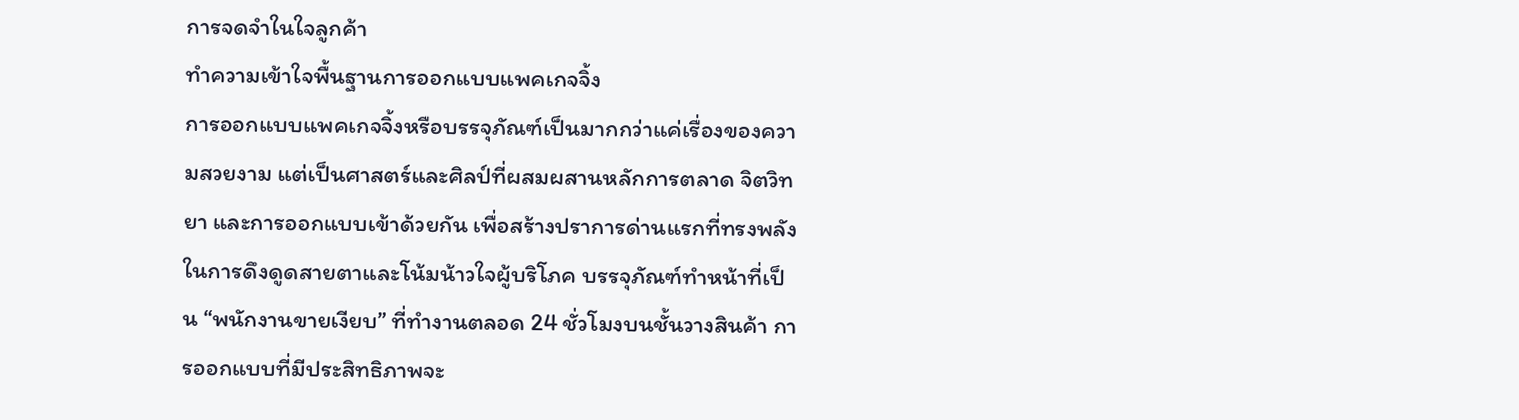การจดจำในใจลูกค้า
ทำความเข้าใจพื้นฐานการออกแบบแพคเกจจิ้ง
การออกแบบแพคเกจจิ้งหรือบรรจุภัณฑ์เป็นมากกว่าแค่เรื่องของความสวยงาม แต่เป็นศาสตร์และศิลป์ที่ผสมผสานหลักการตลาด จิตวิทยา และการออกแบบเข้าด้วยกัน เพื่อสร้างปราการด่านแรกที่ทรงพลังในการดึงดูดสายตาและโน้มน้าวใจผู้บริโภค บรรจุภัณฑ์ทำหน้าที่เป็น “พนักงานขายเงียบ” ที่ทำงานตลอด 24 ชั่วโมงบนชั้นวางสินค้า การออกแบบที่มีประสิทธิภาพจะ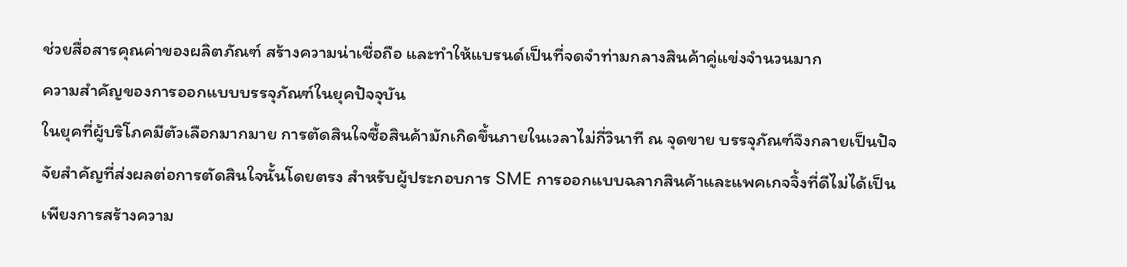ช่วยสื่อสารคุณค่าของผลิตภัณฑ์ สร้างความน่าเชื่อถือ และทำให้แบรนด์เป็นที่จดจำท่ามกลางสินค้าคู่แข่งจำนวนมาก
ความสำคัญของการออกแบบบรรจุภัณฑ์ในยุคปัจจุบัน
ในยุคที่ผู้บริโภคมีตัวเลือกมากมาย การตัดสินใจซื้อสินค้ามักเกิดขึ้นภายในเวลาไม่กี่วินาที ณ จุดขาย บรรจุภัณฑ์จึงกลายเป็นปัจจัยสำคัญที่ส่งผลต่อการตัดสินใจนั้นโดยตรง สำหรับผู้ประกอบการ SME การออกแบบฉลากสินค้าและแพคเกจจิ้งที่ดีไม่ได้เป็นเพียงการสร้างความ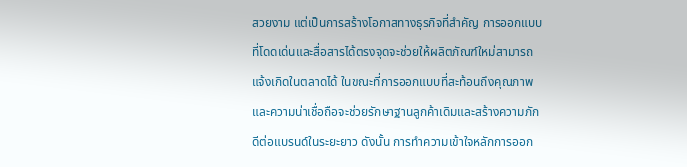สวยงาม แต่เป็นการสร้างโอกาสทางธุรกิจที่สำคัญ การออกแบบที่โดดเด่นและสื่อสารได้ตรงจุดจะช่วยให้ผลิตภัณฑ์ใหม่สามารถแจ้งเกิดในตลาดได้ ในขณะที่การออกแบบที่สะท้อนถึงคุณภาพและความน่าเชื่อถือจะช่วยรักษาฐานลูกค้าเดิมและสร้างความภักดีต่อแบรนด์ในระยะยาว ดังนั้น การทำความเข้าใจหลักการออก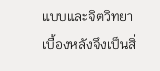แบบและจิตวิทยาเบื้องหลังจึงเป็นสิ่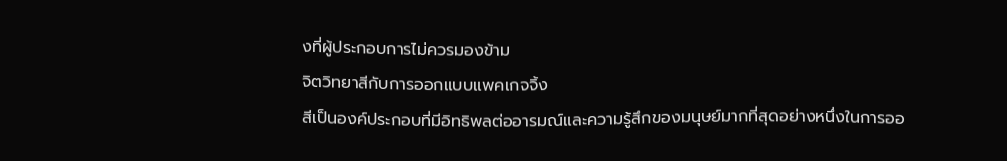งที่ผู้ประกอบการไม่ควรมองข้าม
จิตวิทยาสีกับการออกแบบแพคเกจจิ้ง
สีเป็นองค์ประกอบที่มีอิทธิพลต่ออารมณ์และความรู้สึกของมนุษย์มากที่สุดอย่างหนึ่งในการออ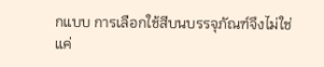กแบบ การเลือกใช้สีบนบรรจุภัณฑ์จึงไม่ใช่แค่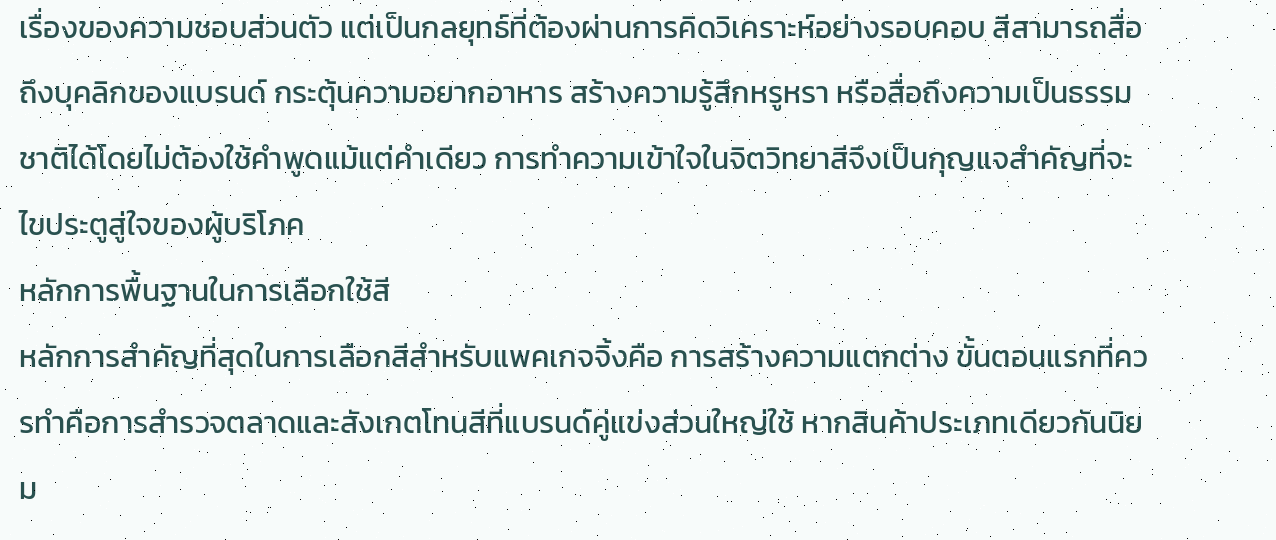เรื่องของความชอบส่วนตัว แต่เป็นกลยุทธ์ที่ต้องผ่านการคิดวิเคราะห์อย่างรอบคอบ สีสามารถสื่อถึงบุคลิกของแบรนด์ กระตุ้นความอยากอาหาร สร้างความรู้สึกหรูหรา หรือสื่อถึงความเป็นธรรมชาติได้โดยไม่ต้องใช้คำพูดแม้แต่คำเดียว การทำความเข้าใจในจิตวิทยาสีจึงเป็นกุญแจสำคัญที่จะไขประตูสู่ใจของผู้บริโภค
หลักการพื้นฐานในการเลือกใช้สี
หลักการสำคัญที่สุดในการเลือกสีสำหรับแพคเกจจิ้งคือ การสร้างความแตกต่าง ขั้นตอนแรกที่ควรทำคือการสำรวจตลาดและสังเกตโทนสีที่แบรนด์คู่แข่งส่วนใหญ่ใช้ หากสินค้าประเภทเดียวกันนิยม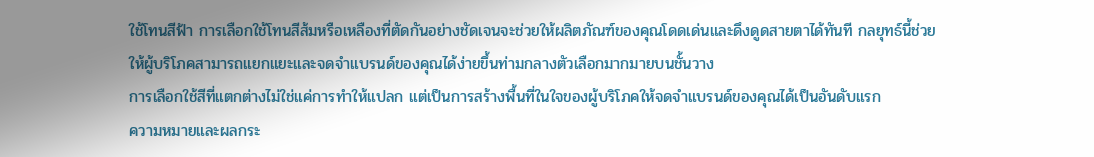ใช้โทนสีฟ้า การเลือกใช้โทนสีส้มหรือเหลืองที่ตัดกันอย่างชัดเจนจะช่วยให้ผลิตภัณฑ์ของคุณโดดเด่นและดึงดูดสายตาได้ทันที กลยุทธ์นี้ช่วยให้ผู้บริโภคสามารถแยกแยะและจดจำแบรนด์ของคุณได้ง่ายขึ้นท่ามกลางตัวเลือกมากมายบนชั้นวาง
การเลือกใช้สีที่แตกต่างไม่ใช่แค่การทำให้แปลก แต่เป็นการสร้างพื้นที่ในใจของผู้บริโภคให้จดจำแบรนด์ของคุณได้เป็นอันดับแรก
ความหมายและผลกระ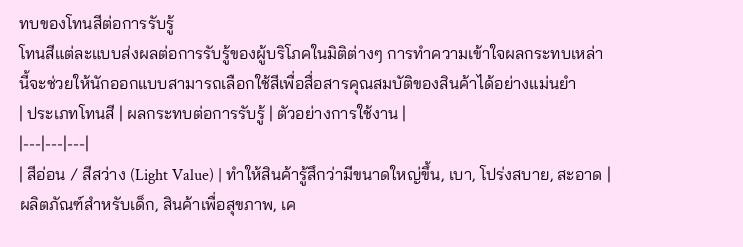ทบของโทนสีต่อการรับรู้
โทนสีแต่ละแบบส่งผลต่อการรับรู้ของผู้บริโภคในมิติต่างๆ การทำความเข้าใจผลกระทบเหล่านี้จะช่วยให้นักออกแบบสามารถเลือกใช้สีเพื่อสื่อสารคุณสมบัติของสินค้าได้อย่างแม่นยำ
| ประเภทโทนสี | ผลกระทบต่อการรับรู้ | ตัวอย่างการใช้งาน |
|---|---|---|
| สีอ่อน / สีสว่าง (Light Value) | ทำให้สินค้ารู้สึกว่ามีขนาดใหญ่ขึ้น, เบา, โปร่งสบาย, สะอาด | ผลิตภัณฑ์สำหรับเด็ก, สินค้าเพื่อสุขภาพ, เค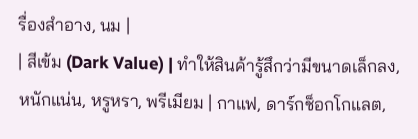รื่องสำอาง, นม |
| สีเข้ม (Dark Value) | ทำให้สินค้ารู้สึกว่ามีขนาดเล็กลง, หนักแน่น, หรูหรา, พรีเมียม | กาแฟ, ดาร์กช็อกโกแลต,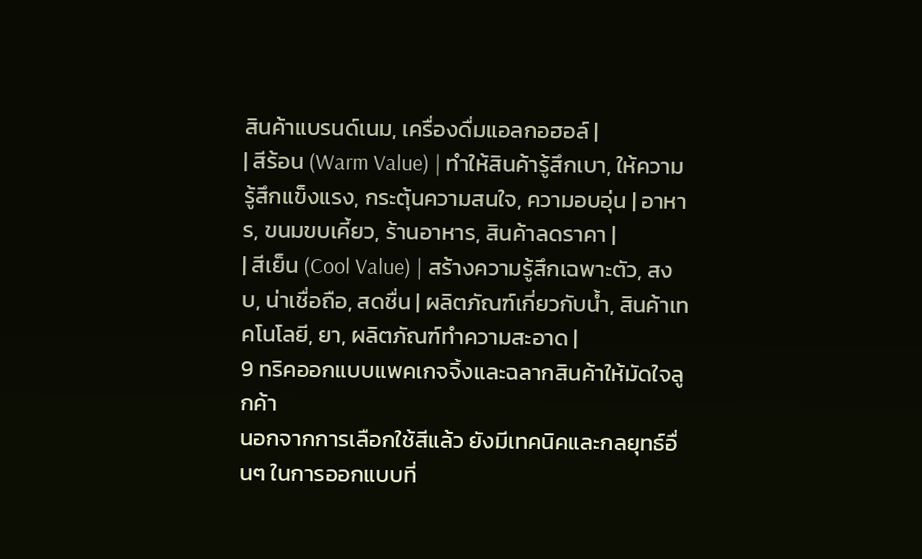สินค้าแบรนด์เนม, เครื่องดื่มแอลกอฮอล์ |
| สีร้อน (Warm Value) | ทำให้สินค้ารู้สึกเบา, ให้ความรู้สึกแข็งแรง, กระตุ้นความสนใจ, ความอบอุ่น | อาหาร, ขนมขบเคี้ยว, ร้านอาหาร, สินค้าลดราคา |
| สีเย็น (Cool Value) | สร้างความรู้สึกเฉพาะตัว, สงบ, น่าเชื่อถือ, สดชื่น | ผลิตภัณฑ์เกี่ยวกับน้ำ, สินค้าเทคโนโลยี, ยา, ผลิตภัณฑ์ทำความสะอาด |
9 ทริคออกแบบแพคเกจจิ้งและฉลากสินค้าให้มัดใจลูกค้า
นอกจากการเลือกใช้สีแล้ว ยังมีเทคนิคและกลยุทธ์อื่นๆ ในการออกแบบที่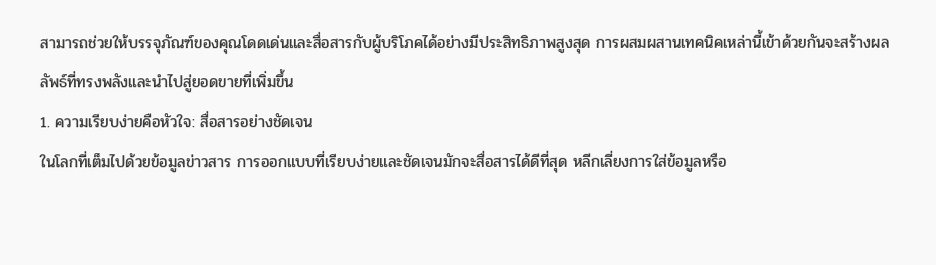สามารถช่วยให้บรรจุภัณฑ์ของคุณโดดเด่นและสื่อสารกับผู้บริโภคได้อย่างมีประสิทธิภาพสูงสุด การผสมผสานเทคนิคเหล่านี้เข้าด้วยกันจะสร้างผลลัพธ์ที่ทรงพลังและนำไปสู่ยอดขายที่เพิ่มขึ้น
1. ความเรียบง่ายคือหัวใจ: สื่อสารอย่างชัดเจน
ในโลกที่เต็มไปด้วยข้อมูลข่าวสาร การออกแบบที่เรียบง่ายและชัดเจนมักจะสื่อสารได้ดีที่สุด หลีกเลี่ยงการใส่ข้อมูลหรือ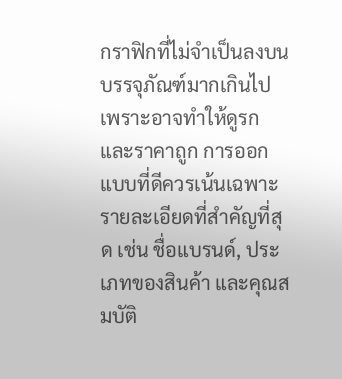กราฟิกที่ไม่จำเป็นลงบนบรรจุภัณฑ์มากเกินไป เพราะอาจทำให้ดูรกและราคาถูก การออกแบบที่ดีควรเน้นเฉพาะรายละเอียดที่สำคัญที่สุด เช่น ชื่อแบรนด์, ประเภทของสินค้า และคุณสมบัติ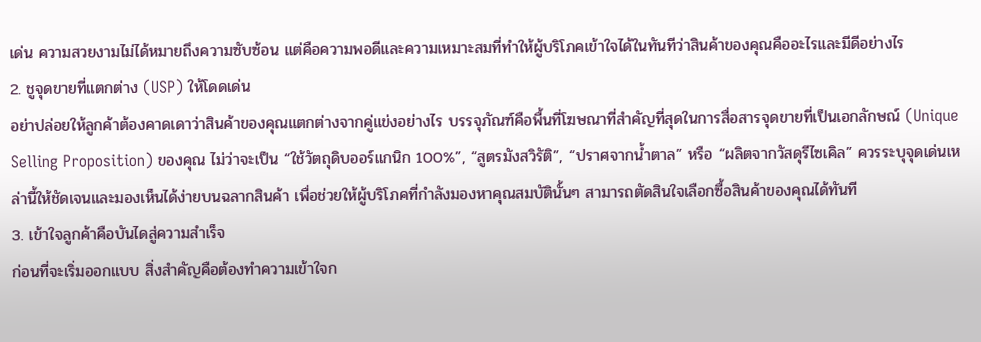เด่น ความสวยงามไม่ได้หมายถึงความซับซ้อน แต่คือความพอดีและความเหมาะสมที่ทำให้ผู้บริโภคเข้าใจได้ในทันทีว่าสินค้าของคุณคืออะไรและมีดีอย่างไร
2. ชูจุดขายที่แตกต่าง (USP) ให้โดดเด่น
อย่าปล่อยให้ลูกค้าต้องคาดเดาว่าสินค้าของคุณแตกต่างจากคู่แข่งอย่างไร บรรจุภัณฑ์คือพื้นที่โฆษณาที่สำคัญที่สุดในการสื่อสารจุดขายที่เป็นเอกลักษณ์ (Unique Selling Proposition) ของคุณ ไม่ว่าจะเป็น “ใช้วัตถุดิบออร์แกนิก 100%”, “สูตรมังสวิรัติ”, “ปราศจากน้ำตาล” หรือ “ผลิตจากวัสดุรีไซเคิล” ควรระบุจุดเด่นเหล่านี้ให้ชัดเจนและมองเห็นได้ง่ายบนฉลากสินค้า เพื่อช่วยให้ผู้บริโภคที่กำลังมองหาคุณสมบัตินั้นๆ สามารถตัดสินใจเลือกซื้อสินค้าของคุณได้ทันที
3. เข้าใจลูกค้าคือบันไดสู่ความสำเร็จ
ก่อนที่จะเริ่มออกแบบ สิ่งสำคัญคือต้องทำความเข้าใจก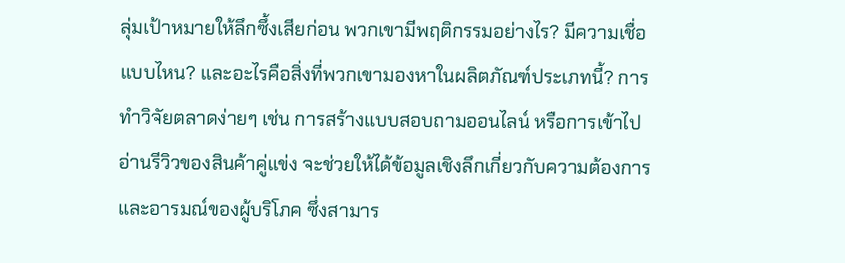ลุ่มเป้าหมายให้ลึกซึ้งเสียก่อน พวกเขามีพฤติกรรมอย่างไร? มีความเชื่อแบบไหน? และอะไรคือสิ่งที่พวกเขามองหาในผลิตภัณฑ์ประเภทนี้? การทำวิจัยตลาดง่ายๆ เช่น การสร้างแบบสอบถามออนไลน์ หรือการเข้าไปอ่านรีวิวของสินค้าคู่แข่ง จะช่วยให้ได้ข้อมูลเชิงลึกเกี่ยวกับความต้องการและอารมณ์ของผู้บริโภค ซึ่งสามาร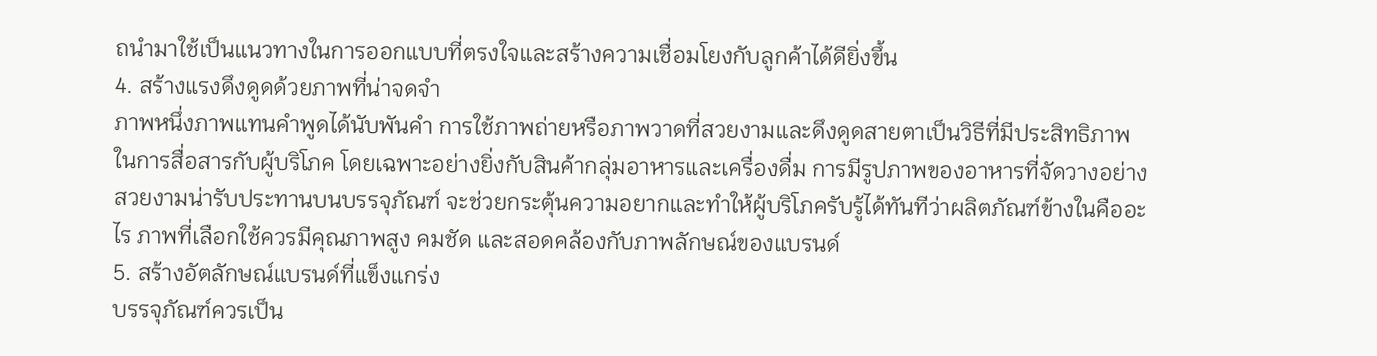ถนำมาใช้เป็นแนวทางในการออกแบบที่ตรงใจและสร้างความเชื่อมโยงกับลูกค้าได้ดียิ่งขึ้น
4. สร้างแรงดึงดูดด้วยภาพที่น่าจดจำ
ภาพหนึ่งภาพแทนคำพูดได้นับพันคำ การใช้ภาพถ่ายหรือภาพวาดที่สวยงามและดึงดูดสายตาเป็นวิธีที่มีประสิทธิภาพในการสื่อสารกับผู้บริโภค โดยเฉพาะอย่างยิ่งกับสินค้ากลุ่มอาหารและเครื่องดื่ม การมีรูปภาพของอาหารที่จัดวางอย่างสวยงามน่ารับประทานบนบรรจุภัณฑ์ จะช่วยกระตุ้นความอยากและทำให้ผู้บริโภครับรู้ได้ทันทีว่าผลิตภัณฑ์ข้างในคืออะไร ภาพที่เลือกใช้ควรมีคุณภาพสูง คมชัด และสอดคล้องกับภาพลักษณ์ของแบรนด์
5. สร้างอัตลักษณ์แบรนด์ที่แข็งแกร่ง
บรรจุภัณฑ์ควรเป็น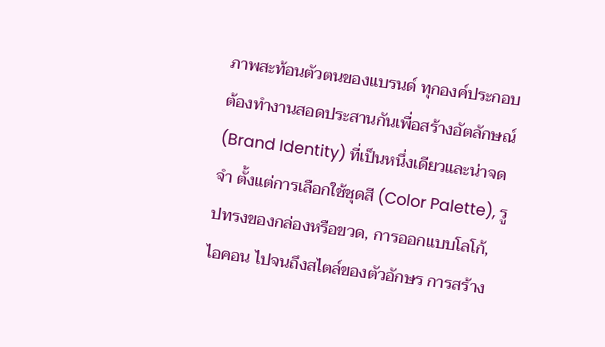ภาพสะท้อนตัวตนของแบรนด์ ทุกองค์ประกอบต้องทำงานสอดประสานกันเพื่อสร้างอัตลักษณ์ (Brand Identity) ที่เป็นหนึ่งเดียวและน่าจดจำ ตั้งแต่การเลือกใช้ชุดสี (Color Palette), รูปทรงของกล่องหรือขวด, การออกแบบโลโก้, ไอคอน ไปจนถึงสไตล์ของตัวอักษร การสร้าง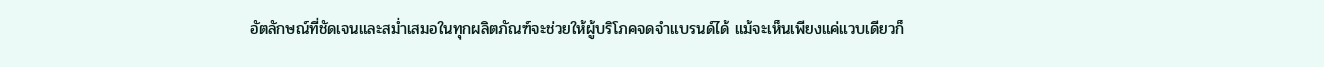อัตลักษณ์ที่ชัดเจนและสม่ำเสมอในทุกผลิตภัณฑ์จะช่วยให้ผู้บริโภคจดจำแบรนด์ได้ แม้จะเห็นเพียงแค่แวบเดียวก็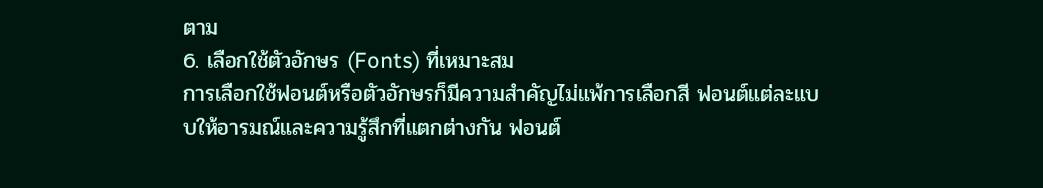ตาม
6. เลือกใช้ตัวอักษร (Fonts) ที่เหมาะสม
การเลือกใช้ฟอนต์หรือตัวอักษรก็มีความสำคัญไม่แพ้การเลือกสี ฟอนต์แต่ละแบบให้อารมณ์และความรู้สึกที่แตกต่างกัน ฟอนต์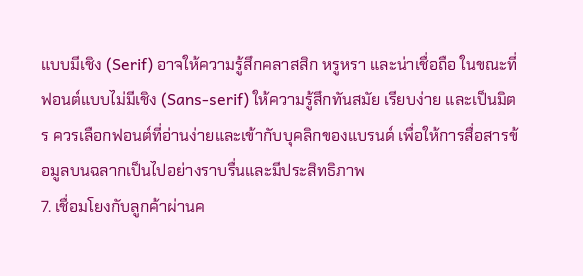แบบมีเชิง (Serif) อาจให้ความรู้สึกคลาสสิก หรูหรา และน่าเชื่อถือ ในขณะที่ฟอนต์แบบไม่มีเชิง (Sans-serif) ให้ความรู้สึกทันสมัย เรียบง่าย และเป็นมิตร ควรเลือกฟอนต์ที่อ่านง่ายและเข้ากับบุคลิกของแบรนด์ เพื่อให้การสื่อสารข้อมูลบนฉลากเป็นไปอย่างราบรื่นและมีประสิทธิภาพ
7. เชื่อมโยงกับลูกค้าผ่านค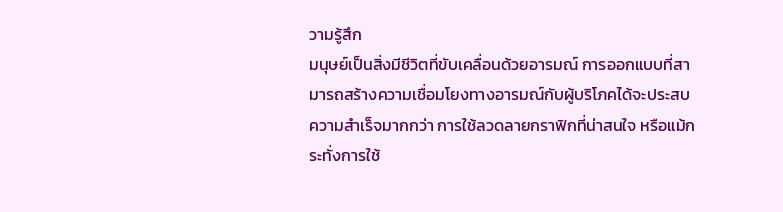วามรู้สึก
มนุษย์เป็นสิ่งมีชีวิตที่ขับเคลื่อนด้วยอารมณ์ การออกแบบที่สามารถสร้างความเชื่อมโยงทางอารมณ์กับผู้บริโภคได้จะประสบความสำเร็จมากกว่า การใช้ลวดลายกราฟิกที่น่าสนใจ หรือแม้กระทั่งการใช้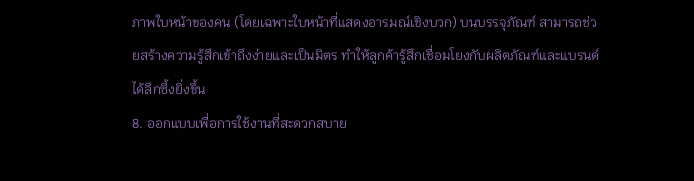ภาพใบหน้าของคน (โดยเฉพาะใบหน้าที่แสดงอารมณ์เชิงบวก) บนบรรจุภัณฑ์ สามารถช่วยสร้างความรู้สึกเข้าถึงง่ายและเป็นมิตร ทำให้ลูกค้ารู้สึกเชื่อมโยงกับผลิตภัณฑ์และแบรนด์ได้ลึกซึ้งยิ่งขึ้น
8. ออกแบบเพื่อการใช้งานที่สะดวกสบาย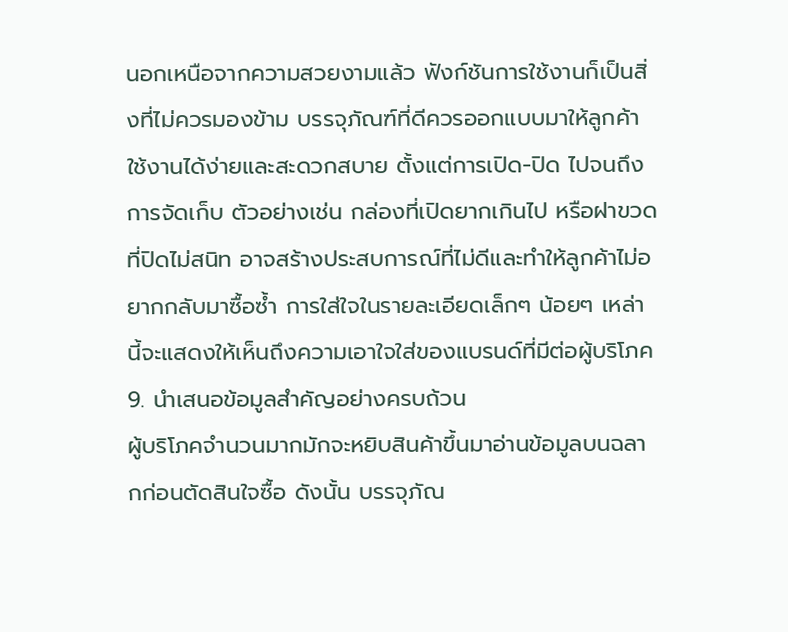นอกเหนือจากความสวยงามแล้ว ฟังก์ชันการใช้งานก็เป็นสิ่งที่ไม่ควรมองข้าม บรรจุภัณฑ์ที่ดีควรออกแบบมาให้ลูกค้าใช้งานได้ง่ายและสะดวกสบาย ตั้งแต่การเปิด-ปิด ไปจนถึงการจัดเก็บ ตัวอย่างเช่น กล่องที่เปิดยากเกินไป หรือฝาขวดที่ปิดไม่สนิท อาจสร้างประสบการณ์ที่ไม่ดีและทำให้ลูกค้าไม่อยากกลับมาซื้อซ้ำ การใส่ใจในรายละเอียดเล็กๆ น้อยๆ เหล่านี้จะแสดงให้เห็นถึงความเอาใจใส่ของแบรนด์ที่มีต่อผู้บริโภค
9. นำเสนอข้อมูลสำคัญอย่างครบถ้วน
ผู้บริโภคจำนวนมากมักจะหยิบสินค้าขึ้นมาอ่านข้อมูลบนฉลากก่อนตัดสินใจซื้อ ดังนั้น บรรจุภัณ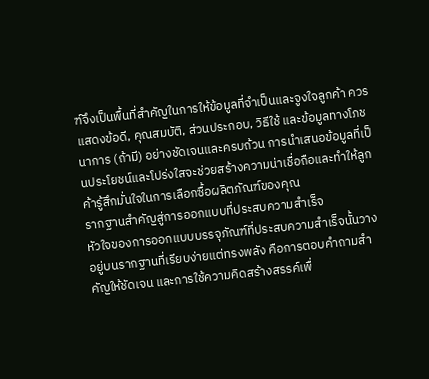ฑ์จึงเป็นพื้นที่สำคัญในการให้ข้อมูลที่จำเป็นและจูงใจลูกค้า ควรแสดงข้อดี, คุณสมบัติ, ส่วนประกอบ, วิธีใช้ และข้อมูลทางโภชนาการ (ถ้ามี) อย่างชัดเจนและครบถ้วน การนำเสนอข้อมูลที่เป็นประโยชน์และโปร่งใสจะช่วยสร้างความน่าเชื่อถือและทำให้ลูกค้ารู้สึกมั่นใจในการเลือกซื้อผลิตภัณฑ์ของคุณ
รากฐานสำคัญสู่การออกแบบที่ประสบความสำเร็จ
หัวใจของการออกแบบบรรจุภัณฑ์ที่ประสบความสำเร็จนั้นวางอยู่บนรากฐานที่เรียบง่ายแต่ทรงพลัง คือการตอบคำถามสำคัญให้ชัดเจน และการใช้ความคิดสร้างสรรค์เพื่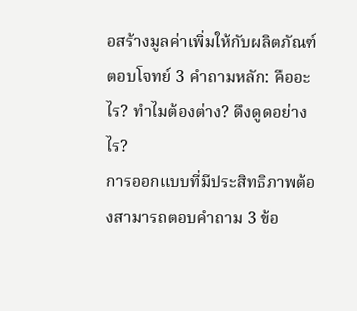อสร้างมูลค่าเพิ่มให้กับผลิตภัณฑ์
ตอบโจทย์ 3 คำถามหลัก: คืออะไร? ทำไมต้องต่าง? ดึงดูดอย่างไร?
การออกแบบที่มีประสิทธิภาพต้องสามารถตอบคำถาม 3 ข้อ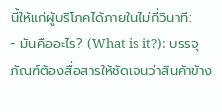นี้ให้แก่ผู้บริโภคได้ภายในไม่กี่วินาที:
- มันคืออะไร? (What is it?): บรรจุภัณฑ์ต้องสื่อสารให้ชัดเจนว่าสินค้าข้าง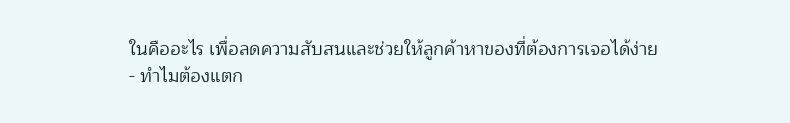ในคืออะไร เพื่อลดความสับสนและช่วยให้ลูกค้าหาของที่ต้องการเจอได้ง่าย
- ทำไมต้องแตก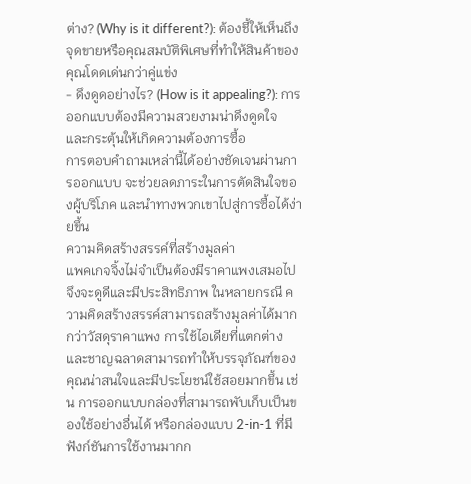ต่าง? (Why is it different?): ต้องชี้ให้เห็นถึงจุดขายหรือคุณสมบัติพิเศษที่ทำให้สินค้าของคุณโดดเด่นกว่าคู่แข่ง
- ดึงดูดอย่างไร? (How is it appealing?): การออกแบบต้องมีความสวยงามน่าดึงดูดใจ และกระตุ้นให้เกิดความต้องการซื้อ
การตอบคำถามเหล่านี้ได้อย่างชัดเจนผ่านการออกแบบ จะช่วยลดภาระในการตัดสินใจของผู้บริโภค และนำทางพวกเขาไปสู่การซื้อได้ง่ายขึ้น
ความคิดสร้างสรรค์ที่สร้างมูลค่า
แพคเกจจิ้งไม่จำเป็นต้องมีราคาแพงเสมอไปจึงจะดูดีและมีประสิทธิภาพ ในหลายกรณี ความคิดสร้างสรรค์สามารถสร้างมูลค่าได้มากกว่าวัสดุราคาแพง การใช้ไอเดียที่แตกต่างและชาญฉลาดสามารถทำให้บรรจุภัณฑ์ของคุณน่าสนใจและมีประโยชน์ใช้สอยมากขึ้น เช่น การออกแบบกล่องที่สามารถพับเก็บเป็นของใช้อย่างอื่นได้ หรือกล่องแบบ 2-in-1 ที่มีฟังก์ชันการใช้งานมากก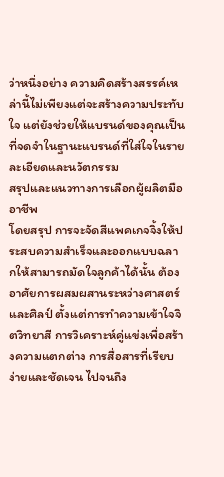ว่าหนึ่งอย่าง ความคิดสร้างสรรค์เหล่านี้ไม่เพียงแต่จะสร้างความประทับใจ แต่ยังช่วยให้แบรนด์ของคุณเป็นที่จดจำในฐานะแบรนด์ที่ใส่ใจในรายละเอียดและนวัตกรรม
สรุปและแนวทางการเลือกผู้ผลิตมืออาชีพ
โดยสรุป การจะจัดสีแพคเกจจิ้งให้ประสบความสำเร็จและออกแบบฉลากให้สามารถมัดใจลูกค้าได้นั้น ต้องอาศัยการผสมผสานระหว่างศาสตร์และศิลป์ ตั้งแต่การทำความเข้าใจจิตวิทยาสี การวิเคราะห์คู่แข่งเพื่อสร้างความแตกต่าง การสื่อสารที่เรียบง่ายและชัดเจน ไปจนถึง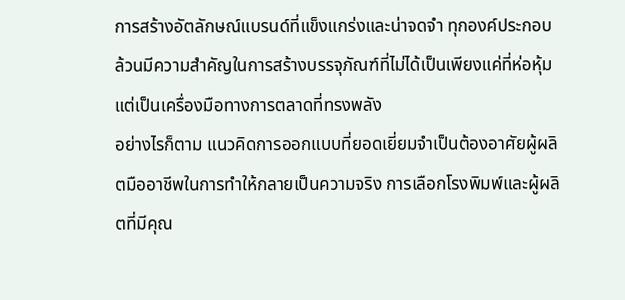การสร้างอัตลักษณ์แบรนด์ที่แข็งแกร่งและน่าจดจำ ทุกองค์ประกอบล้วนมีความสำคัญในการสร้างบรรจุภัณฑ์ที่ไม่ได้เป็นเพียงแค่ที่ห่อหุ้ม แต่เป็นเครื่องมือทางการตลาดที่ทรงพลัง
อย่างไรก็ตาม แนวคิดการออกแบบที่ยอดเยี่ยมจำเป็นต้องอาศัยผู้ผลิตมืออาชีพในการทำให้กลายเป็นความจริง การเลือกโรงพิมพ์และผู้ผลิตที่มีคุณ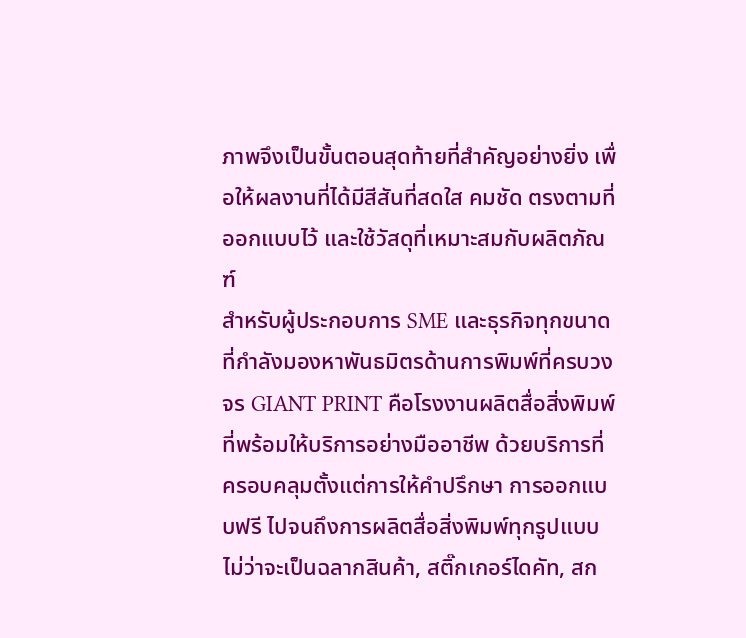ภาพจึงเป็นขั้นตอนสุดท้ายที่สำคัญอย่างยิ่ง เพื่อให้ผลงานที่ได้มีสีสันที่สดใส คมชัด ตรงตามที่ออกแบบไว้ และใช้วัสดุที่เหมาะสมกับผลิตภัณฑ์
สำหรับผู้ประกอบการ SME และธุรกิจทุกขนาดที่กำลังมองหาพันธมิตรด้านการพิมพ์ที่ครบวงจร GIANT PRINT คือโรงงานผลิตสื่อสิ่งพิมพ์ที่พร้อมให้บริการอย่างมืออาชีพ ด้วยบริการที่ครอบคลุมตั้งแต่การให้คำปรึกษา การออกแบบฟรี ไปจนถึงการผลิตสื่อสิ่งพิมพ์ทุกรูปแบบ ไม่ว่าจะเป็นฉลากสินค้า, สติ๊กเกอร์ไดคัท, สก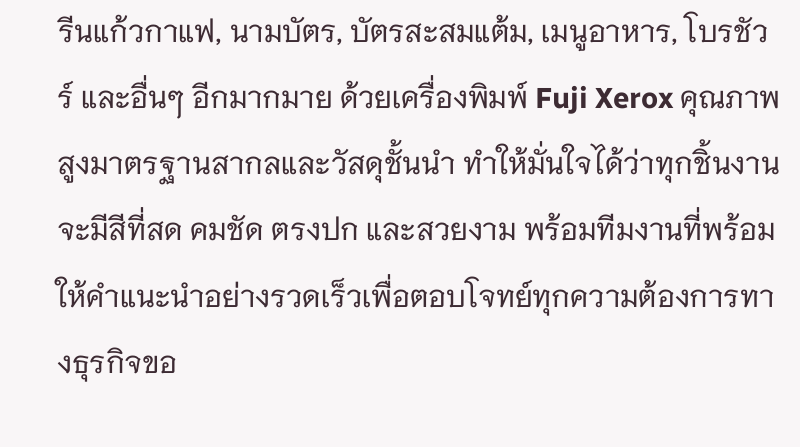รีนแก้วกาแฟ, นามบัตร, บัตรสะสมแต้ม, เมนูอาหาร, โบรชัวร์ และอื่นๆ อีกมากมาย ด้วยเครื่องพิมพ์ Fuji Xerox คุณภาพสูงมาตรฐานสากลและวัสดุชั้นนำ ทำให้มั่นใจได้ว่าทุกชิ้นงานจะมีสีที่สด คมชัด ตรงปก และสวยงาม พร้อมทีมงานที่พร้อมให้คำแนะนำอย่างรวดเร็วเพื่อตอบโจทย์ทุกความต้องการทางธุรกิจขอ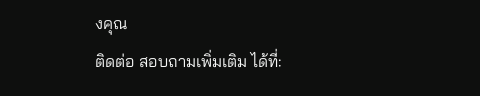งคุณ
ติดต่อ สอบถามเพิ่มเติม ได้ที่: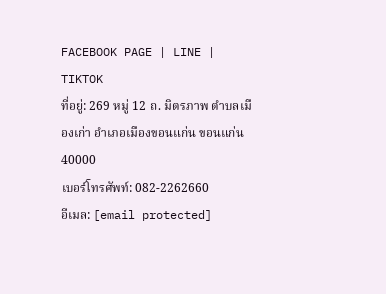FACEBOOK PAGE | LINE | TIKTOK
ที่อยู่: 269 หมู่ 12 ถ. มิตรภาพ ตำบลเมืองเก่า อำเภอเมืองขอนแก่น ขอนแก่น 40000
เบอร์โทรศัพท์: 082-2262660
อีเมล: [email protected]